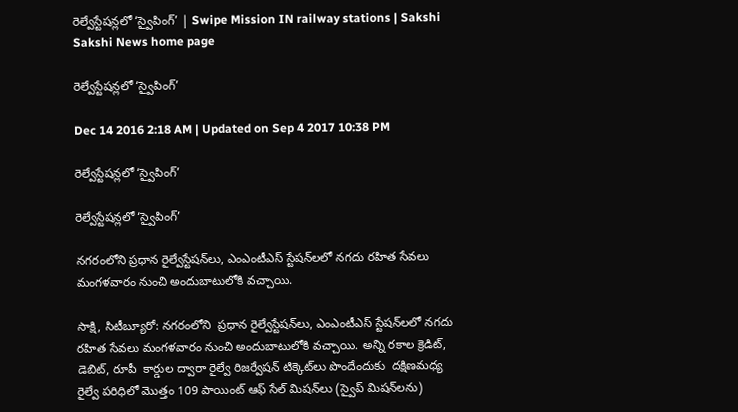రెల్వేస్టేషన్లలో ‘స్వైపింగ్‌’ | Swipe Mission IN railway stations | Sakshi
Sakshi News home page

రెల్వేస్టేషన్లలో ‘స్వైపింగ్‌’

Dec 14 2016 2:18 AM | Updated on Sep 4 2017 10:38 PM

రెల్వేస్టేషన్లలో ‘స్వైపింగ్‌’

రెల్వేస్టేషన్లలో ‘స్వైపింగ్‌’

నగరంలోని ప్రధాన రైల్వేస్టేషన్‌లు, ఎంఎంటీఎస్‌ స్టేషన్‌లలో నగదు రహిత సేవలు మంగళవారం నుంచి అందుబాటులోకి వచ్చాయి.

సాక్షి, సిటీబ్యూరో: నగరంలోని  ప్రధాన రైల్వేస్టేషన్‌లు, ఎంఎంటీఎస్‌ స్టేషన్‌లలో నగదు రహిత సేవలు మంగళవారం నుంచి అందుబాటులోకి వచ్చాయి. అన్ని రకాల క్రెడిట్, డెబిట్, రూపీ  కార్డుల ద్వారా రైల్వే రిజర్వేషన్‌ టిక్కెట్‌లు పొందేందుకు  దక్షిణమధ్య రైల్వే పరిధిలో మొత్తం 109 పాయింట్‌ ఆఫ్‌ సేల్‌ మిషన్‌లు (స్వైప్‌ మిషన్‌లను)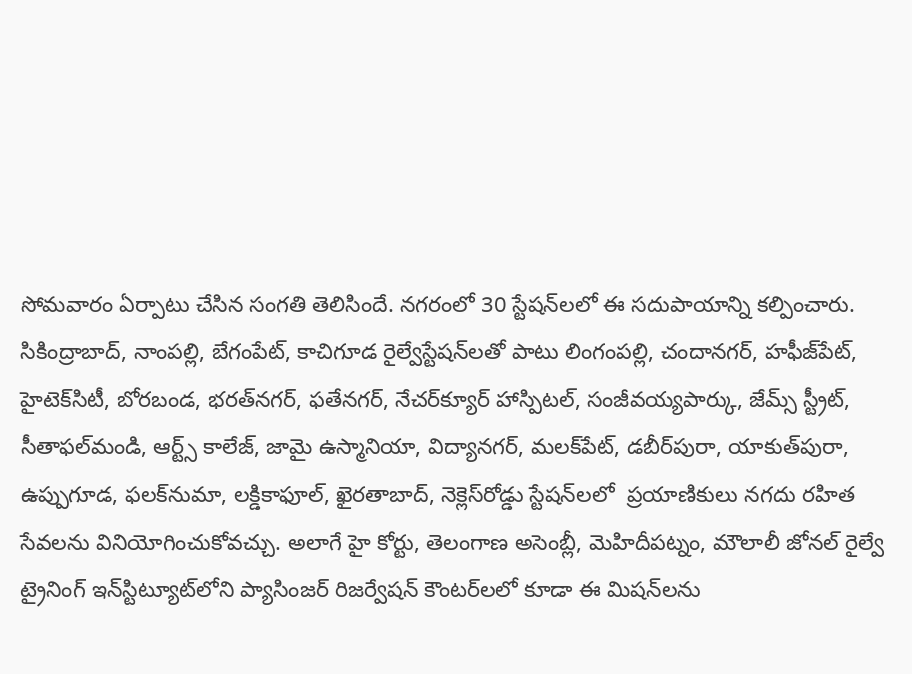సోమవారం ఏర్పాటు చేసిన సంగతి తెలిసిందే. నగరంలో 30 స్టేషన్‌లలో ఈ సదుపాయాన్ని కల్పించారు. సికింద్రాబాద్, నాంపల్లి, బేగంపేట్, కాచిగూడ రైల్వేస్టేషన్‌లతో పాటు లింగంపల్లి, చందానగర్, హఫీజ్‌పేట్, హైటెక్‌సిటీ, బోరబండ, భరత్‌నగర్, ఫతేనగర్, నేచర్‌క్యూర్‌ హాస్పిటల్, సంజీవయ్యపార్కు, జేమ్స్‌ స్ట్రీట్, సీతాఫల్‌మండి, ఆర్ట్స్‌ కాలేజ్, జామై ఉస్మానియా, విద్యానగర్, మలక్‌పేట్, డబీర్‌పురా, యాకుత్‌పురా, ఉప్పుగూడ, ఫలక్‌నుమా, లక్డికాఫూల్, ఖైరతాబాద్, నెక్లెస్‌రోడ్డు స్టేషన్‌లలో  ప్రయాణికులు నగదు రహిత సేవలను వినియోగించుకోవచ్చు. అలాగే హై కోర్టు, తెలంగాణ అసెంబ్లీ, మెహిదీపట్నం, మౌలాలీ జోనల్‌ రైల్వే ట్రైనింగ్‌ ఇన్‌స్టిట్యూట్‌లోని ప్యాసింజర్‌ రిజర్వేషన్‌ కౌంటర్‌లలో కూడా ఈ మిషన్‌లను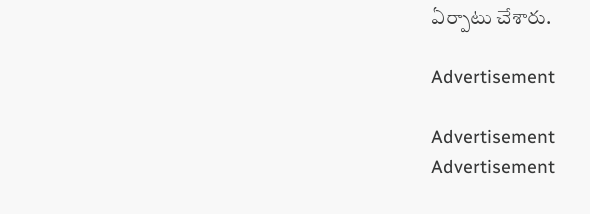ఏర్పాటు చేశారు.

Advertisement

Advertisement
Advertisement